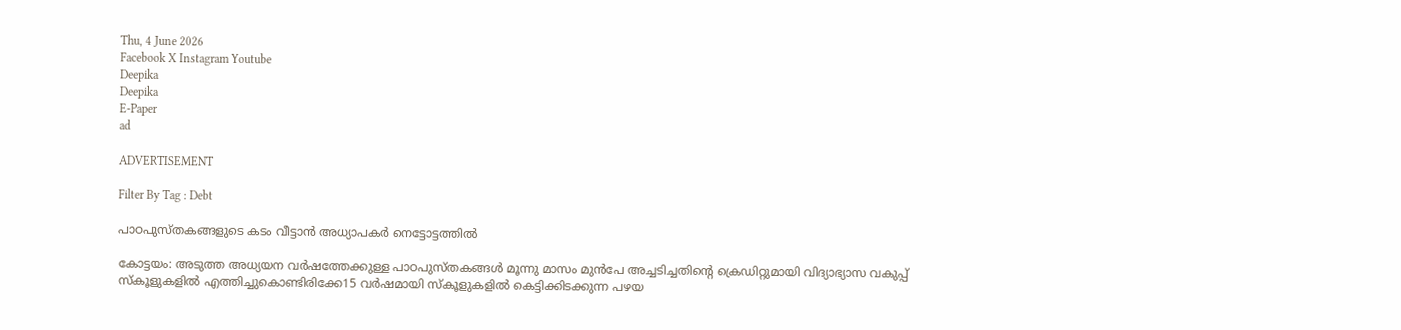Thu, 4 June 2026
Facebook X Instagram Youtube
Deepika
Deepika
E-Paper
ad

ADVERTISEMENT

Filter By Tag : Debt

പാഠപുസ്തകങ്ങളുടെ കടം വീട്ടാന്‍ അധ്യാപകര്‍ നെട്ടോട്ടത്തില്‍

കോട്ടയം: അടുത്ത അധ്യയന വര്‍ഷത്തേക്കുള്ള പാഠപുസ്തകങ്ങള്‍ മൂന്നു മാസം മുൻപേ അച്ചടിച്ചതിന്‍റെ ക്രെഡിറ്റുമായി വിദ്യാഭ്യാസ വകുപ്പ് സ്‌കൂളുകളില്‍ എത്തിച്ചുകൊണ്ടിരിക്കേ15 വര്‍ഷമായി സ്‌കൂളുകളില്‍ കെട്ടിക്കിടക്കുന്ന പഴയ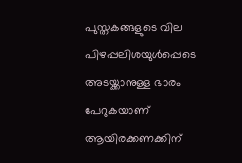പുസ്തകങ്ങളുടെ വില പിഴപ്പലിശയുള്‍പ്പെടെ അടയ്ക്കാനുള്ള ഭാരം പേറുകയാണ് ആയിരക്കണക്കിന്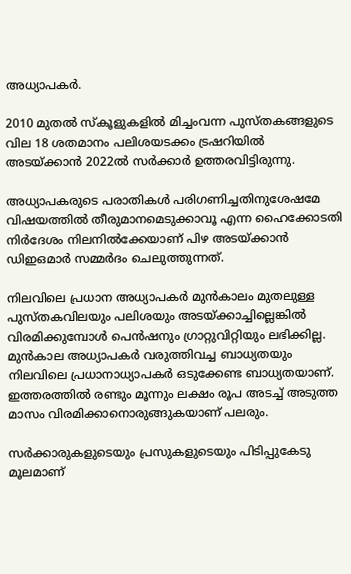അധ്യാപകര്‍.

2010 മുതല്‍ സ്‌കൂളുകളില്‍ മിച്ചംവന്ന പുസ്തകങ്ങളുടെ വില 18 ശതമാനം പലിശയടക്കം ട്രഷറിയില്‍ അടയ്ക്കാന്‍ 2022ല്‍ സര്‍ക്കാര്‍ ഉത്തരവിട്ടിരുന്നു.

അധ്യാപകരുടെ പരാതികള്‍ പരിഗണിച്ചതിനുശേഷമേ വിഷയത്തില്‍ തീരുമാനമെടുക്കാവൂ എന്ന ഹൈക്കോടതി നിര്‍ദേശം നിലനില്‍ക്കേയാണ് പിഴ അടയ്ക്കാന്‍ ഡിഇഒമാര്‍ സമ്മര്‍ദം ചെലുത്തുന്നത്.

നിലവിലെ പ്രധാന അധ്യാപകര്‍ മുന്‍കാലം മുതലുള്ള പുസ്തകവിലയും പലിശയും അടയ്ക്കാച്ചില്ലെങ്കില്‍ വിരമിക്കുമ്പോള്‍ പെന്‍ഷനും ഗ്രാറ്റുവിറ്റിയും ലഭിക്കില്ല. മുന്‍കാല അധ്യാപകര്‍ വരുത്തിവച്ച ബാധ്യതയും നിലവിലെ പ്രധാനാധ്യാപകര്‍ ഒടുക്കേണ്ട ബാധ്യതയാണ്. ഇത്തരത്തില്‍ രണ്ടും മൂന്നും ലക്ഷം രൂപ അടച്ച് അടുത്ത മാസം വിരമിക്കാനൊരുങ്ങുകയാണ് പലരും.

സര്‍ക്കാരുകളുടെയും പ്രസുകളുടെയും പിടിപ്പുകേടു മൂലമാണ്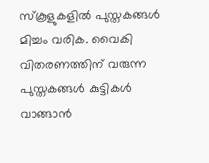സ്‌കൂളുകളില്‍ പുസ്തകങ്ങള്‍ മിച്ചം വരിക. വൈകി വിതരണത്തിന് വരുന്ന പുസ്തകങ്ങള്‍ കുട്ടികള്‍ വാങ്ങാന്‍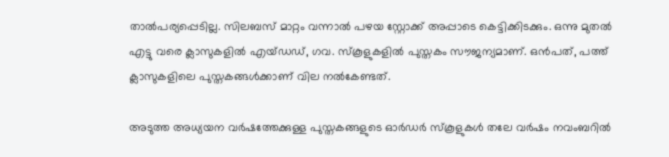താല്‍പര്യപ്പെടില്ല. സിലബസ് മാറ്റം വന്നാല്‍ പഴയ സ്റ്റോക്ക് അപ്പാടെ കെട്ടിക്കിടക്കും. ഒന്നു മുതല്‍ എട്ടു വരെ ക്ലാസുകളില്‍ എയ്ഡഡ്, ഗവ. സ്‌കൂളുകളില്‍ പുസ്തകം സൗജന്യമാണ്. ഒന്‍പത്, പത്ത് ക്ലാസുകളിലെ പുസ്തകങ്ങള്‍ക്കാണ് വില നല്‍കേണ്ടത്.

അടുത്ത അധ്യയന വര്‍ഷത്തേക്കുള്ള പുസ്തകങ്ങളുടെ ഓര്‍ഡര്‍ സ്‌കൂളുകള്‍ തലേ വര്‍ഷം നവംബറില്‍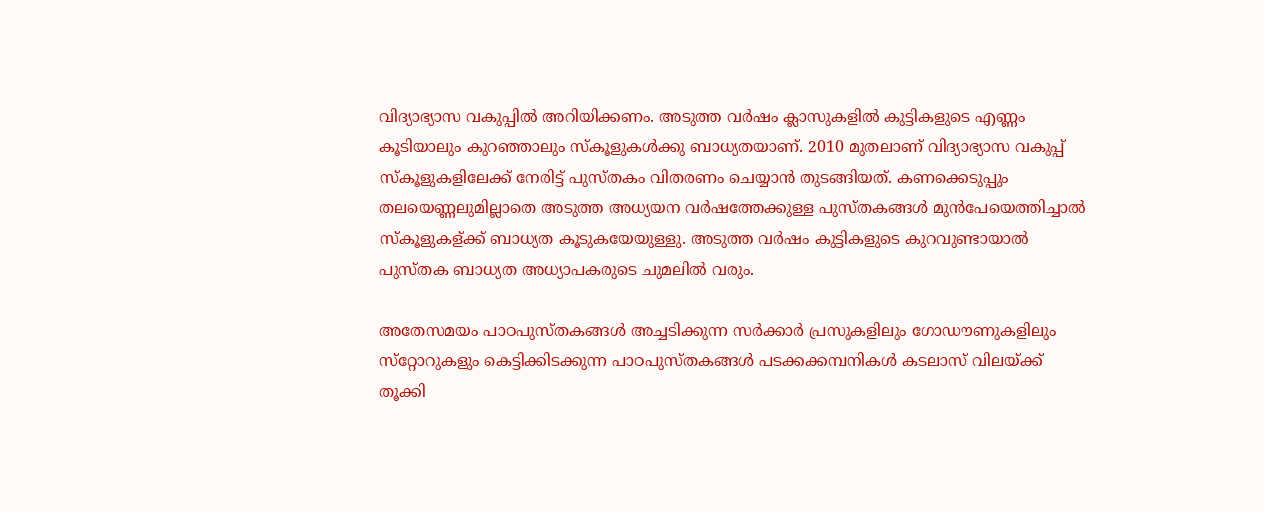വിദ്യാഭ്യാസ വകുപ്പില്‍ അറിയിക്കണം. അടുത്ത വര്‍ഷം ക്ലാസുകളില്‍ കുട്ടികളുടെ എണ്ണം കൂടിയാലും കുറഞ്ഞാലും സ്‌കൂളുകൾക്കു ബാധ്യതയാണ്. 2010 മുതലാണ് വിദ്യാഭ്യാസ വകുപ്പ് സ്‌കൂളുകളിലേക്ക് നേരിട്ട് പുസ്തകം വിതരണം ചെയ്യാന്‍ തുടങ്ങിയത്. കണക്കെടുപ്പും തലയെണ്ണലുമില്ലാതെ അടുത്ത അധ്യയന വര്‍ഷത്തേക്കുള്ള പുസ്തകങ്ങള്‍ മുന്‍പേയെത്തിച്ചാല്‍ സ്‌കൂളുകള്ക്ക് ബാധ്യത കൂടുകയേയുള്ളു. അടുത്ത വര്‍ഷം കുട്ടികളുടെ കുറവുണ്ടായാല്‍ പുസ്തക ബാധ്യത അധ്യാപകരുടെ ചുമലില്‍ വരും.

അതേസമയം പാഠപുസ്തകങ്ങള്‍ അച്ചടിക്കുന്ന സര്‍ക്കാര്‍ പ്രസുകളിലും ഗോഡൗണുകളിലും സ്‌റ്റോറുകളും കെട്ടിക്കിടക്കുന്ന പാഠപുസ്തകങ്ങള്‍ പടക്കക്കമ്പനികള്‍ കടലാസ് വിലയ്ക്ക് തൂക്കി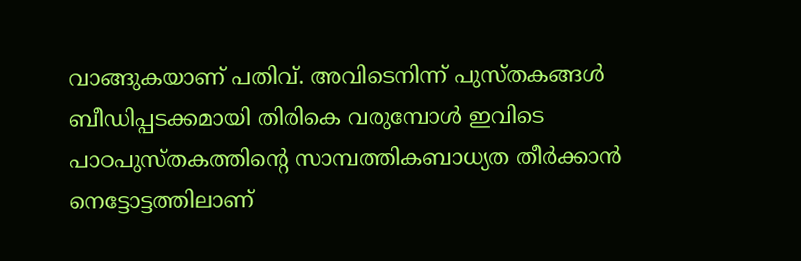വാങ്ങുകയാണ് പതിവ്. അവിടെനിന്ന് പുസ്തകങ്ങള്‍ ബീഡിപ്പടക്കമായി തിരികെ വരുമ്പോള്‍ ഇവിടെ പാഠപുസ്തകത്തിന്‍റെ സാമ്പത്തികബാധ്യത തീര്‍ക്കാന്‍ നെട്ടോട്ടത്തിലാണ്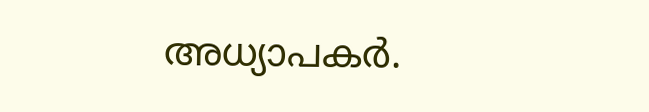അധ്യാപകര്‍.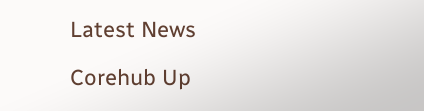Latest News

Corehub Up